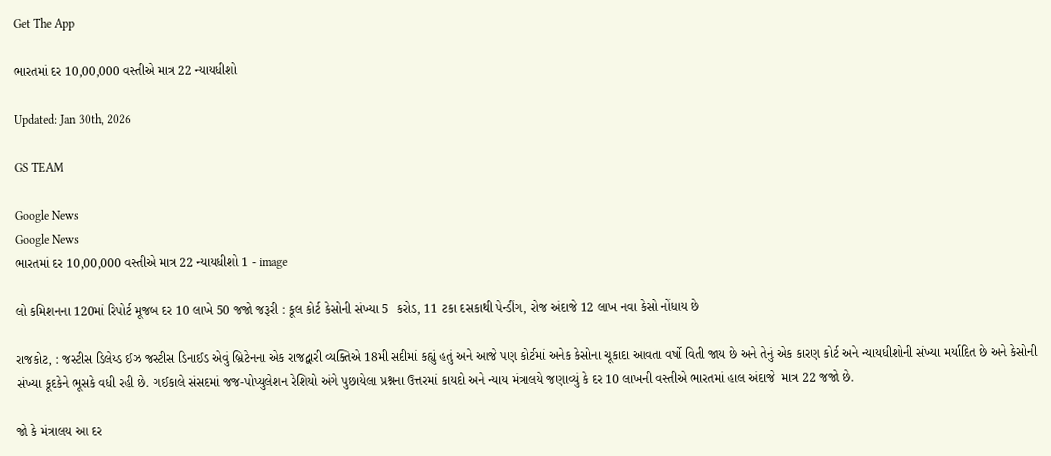Get The App

ભારતમાં દર 10,00,000 વસ્તીએ માત્ર 22 ન્યાયધીશો

Updated: Jan 30th, 2026

GS TEAM

Google News
Google News
ભારતમાં દર 10,00,000 વસ્તીએ માત્ર 22 ન્યાયધીશો 1 - image

લો કમિશનના 120માં રિપોર્ટ મૂજબ દર 10 લાખે 50 જજો જરૂરી : કૂલ કોર્ટ કેસોની સંખ્યા 5  કરોડ, 11 ટકા દસકાથી પેન્ડીંગ, રોજ અંદાજે 12 લાખ નવા કેસો નોંધાય છે

રાજકોટ, : જસ્ટીસ ડિલેય્ડ ઈઝ જસ્ટીસ ડિનાઈડ એવું બ્રિટેનના એક રાજદ્વારી વ્યક્તિએ 18મી સદીમાં કહ્યું હતું અને આજે પણ કોર્ટમાં અનેક કેસોના ચૂકાદા આવતા વર્ષો વિતી જાય છે અને તેનું એક કારણ કોર્ટ અને ન્યાયધીશોની સંખ્યા મર્યાદિત છે અને કેસોની સંખ્યા કૂદકેને ભૂસકે વધી રહી છે. ગઈકાલે સંસદમાં જજ-પોપ્યુલેશન રેશિયો અંગે પુછાયેલા પ્રશ્નના ઉત્તરમાં કાયદો અને ન્યાય મંત્રાલયે જણાવ્યું કે દર 10 લાખની વસ્તીએ ભારતમાં હાલ અંદાજે  માત્ર 22 જજો છે.

જો કે મંત્રાલય આ દર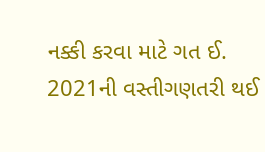નક્કી કરવા માટે ગત ઈ. 2021ની વસ્તીગણતરી થઈ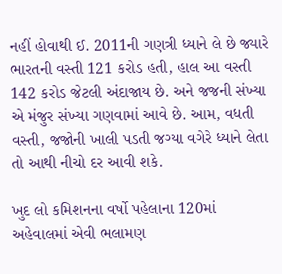નહીં હોવાથી ઈ. 2011ની ગણત્રી ધ્યાને લે છે જ્યારે ભારતની વસ્તી 121 કરોડ હતી, હાલ આ વસ્તી 142 કરોડ જેટલી અંદાજાય છે. અને જજની સંખ્યા એ મંજુર સંખ્યા ગણવામાં આવે છે. આમ, વધતી વસ્તી, જજોની ખાલી પડતી જગ્યા વગેરે ધ્યાને લેતા તો આથી નીચો દર આવી શકે.

ખુદ લો કમિશનના વર્ષો પહેલાના 120માં અહેવાલમાં એવી ભલામણ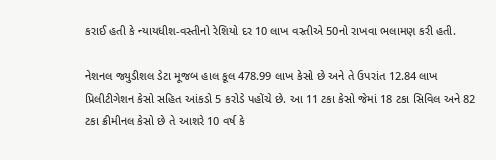કરાઈ હતી કે ન્યાયધીશ-વસ્તીનો રેશિયો દર 10 લાખ વસ્તીએ 50નો રાખવા ભલામણ કરી હતી.

નેશનલ જ્યુડીશલ ડેટા મૂજબ હાલ કૂલ 478.99 લાખ કેસો છે અને તે ઉપરાંત 12.84 લાખ પ્રિલીટીગેશન કેસો સહિત આંકડો 5 કરોડે પહોંચે છે. આ 11 ટકા કેસો જેમાં 18 ટકા સિવિલ અને 82 ટકા ક્રીમીનલ કેસો છે તે આશરે 10 વર્ષ કે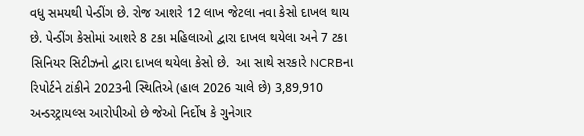વધુ સમયથી પેન્ડીંગ છે. રોજ આશરે 12 લાખ જેટલા નવા કેસો દાખલ થાય છે. પેન્ડીંગ કેસોમાં આશરે 8 ટકા મહિલાઓ દ્વારા દાખલ થયેલા અને 7 ટકા સિનિયર સિટીઝનો દ્વારા દાખલ થયેલા કેસો છે.  આ સાથે સરકારે NCRBના રિપોર્ટને ટાંકીને 2023ની સ્થિતિએ (હાલ 2026 ચાલે છે) 3,89,910 અન્ડરટ્રાયલ્સ આરોપીઓ છે જેઓ નિર્દોષ કે ગુનેગાર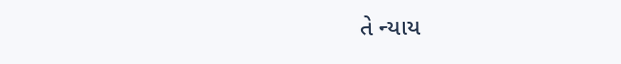તે ન્યાય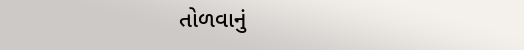તોળવાનું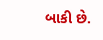બાકી છે.